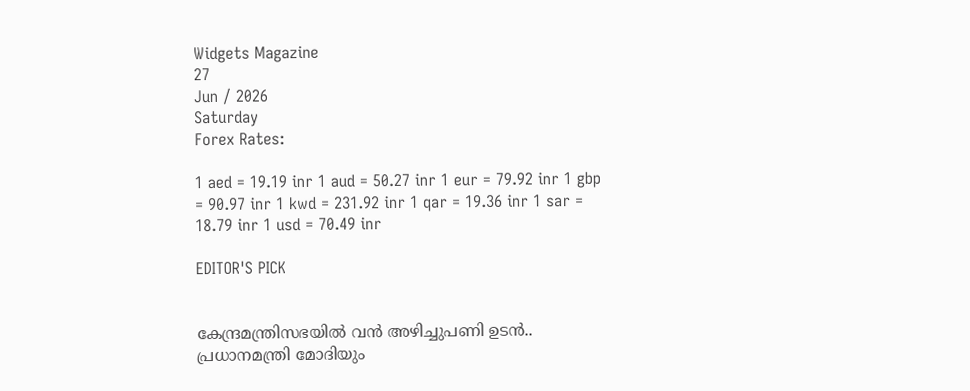Widgets Magazine
27
Jun / 2026
Saturday
Forex Rates:

1 aed = 19.19 inr 1 aud = 50.27 inr 1 eur = 79.92 inr 1 gbp = 90.97 inr 1 kwd = 231.92 inr 1 qar = 19.36 inr 1 sar = 18.79 inr 1 usd = 70.49 inr

EDITOR'S PICK


കേന്ദ്രമന്ത്രിസഭയിൽ വൻ അഴിച്ചുപണി ഉടൻ.. പ്രധാനമന്ത്രി മോദിയും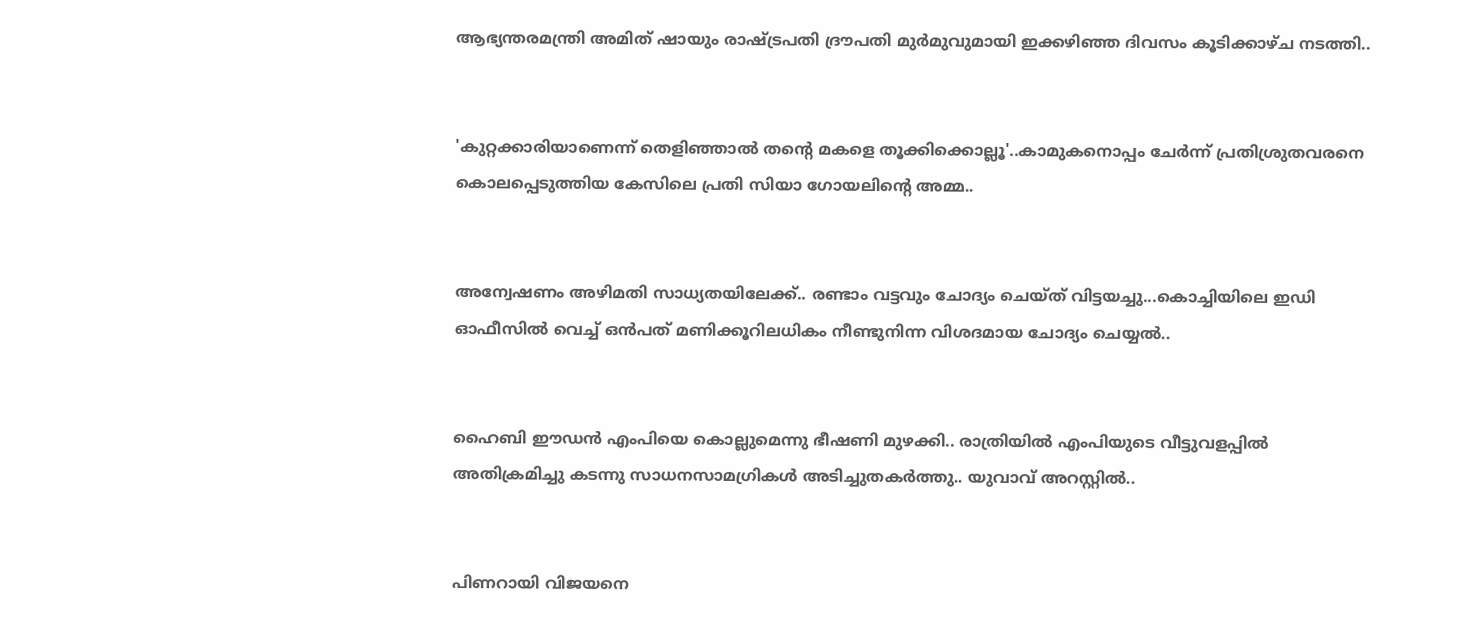ആഭ്യന്തരമന്ത്രി അമിത് ഷായും രാഷ്ട്രപതി ദ്രൗപതി മുർമുവുമായി ഇക്കഴിഞ്ഞ ദിവസം കൂടിക്കാഴ്ച നടത്തി..


'കുറ്റക്കാരിയാണെന്ന് തെളിഞ്ഞാൽ തന്റെ മകളെ തൂക്കിക്കൊല്ലൂ'..കാമുകനൊപ്പം ചേർന്ന് പ്രതിശ്രുതവരനെ കൊലപ്പെടുത്തിയ കേസിലെ പ്രതി സിയാ ഗോയലിന്റെ അമ്മ..


അന്വേഷണം അഴിമതി സാധ്യതയിലേക്ക്.. രണ്ടാം വട്ടവും ചോദ്യം ചെയ്ത് വിട്ടയച്ചു...കൊച്ചിയിലെ ഇഡി ഓഫീസില്‍ വെച്ച് ഒന്‍പത് മണിക്കൂറിലധികം നീണ്ടുനിന്ന വിശദമായ ചോദ്യം ചെയ്യൽ..


ഹൈബി ഈഡന്‍ എംപിയെ കൊല്ലുമെന്നു ഭീഷണി മുഴക്കി.. രാത്രിയില്‍ എംപിയുടെ വീട്ടുവളപ്പില്‍ അതിക്രമിച്ചു കടന്നു സാധനസാമഗ്രികള്‍ അടിച്ചുതകര്‍ത്തു.. യുവാവ് അറസ്റ്റില്‍..


പിണറായി വിജയനെ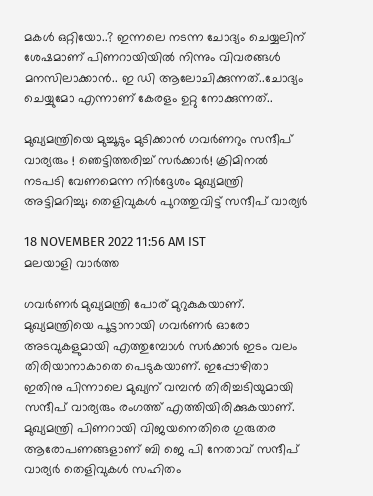മകൾ ഒറ്റിയോ..? ഇന്നലെ നടന്ന ചോദ്യം ചെയ്യലിന് ശേഷമാണ് പിണറായിയിൽ നിന്നും വിവരങ്ങൾ മനസിലാക്കാൻ.. ഇ ഡി ആലോചിക്കുന്നത്..ചോദ്യം ചെയ്യുമോ എന്നാണ് കേരളം ഉറ്റു നോക്കുന്നത്..

മുഖ്യമന്ത്രിയെ മുച്ചൂടും മുടിക്കാൻ ഗവർണറും സന്ദീപ് വാര്യരും ! ഞെട്ടിത്തരിച്ച് സർക്കാർ! ക്രിമിനല്‍ നടപടി വേണമെന്ന നിര്‍ദ്ദേശം മുഖ്യമന്ത്രി അട്ടിമറിച്ചു; തെളിവുകള്‍ പുറത്തുവിട്ട് സന്ദീപ് വാര്യര്‍

18 NOVEMBER 2022 11:56 AM IST
മലയാളി വാര്‍ത്ത

ഗവർണർ മുഖ്യമന്ത്രി പോര് മുറുകുകയാണ്. മുഖ്യമന്ത്രിയെ പൂട്ടാനായി ഗവർണർ ഓരോ അടവുകളുമായി എത്തുമ്പോൾ സർക്കാർ ഇടം വലം തിരിയാനാകാതെ പെടുകയാണ്. ഇപ്പോഴിതാ ഇതിനു പിന്നാലെ മുഖ്യന് വമ്പൻ തിരിച്ചടിയുമായി സന്ദീപ് വാര്യരും രംഗത്ത് എത്തിയിരിക്കുകയാണ്. മുഖ്യമന്ത്രി പിണറായി വിജയനെതിരെ ഗുരുതര ആരോപണങ്ങളാണ് ബി ജെ പി നേതാവ് സന്ദീപ് വാര്യര്‍ തെളിവുകൾ സഹിതം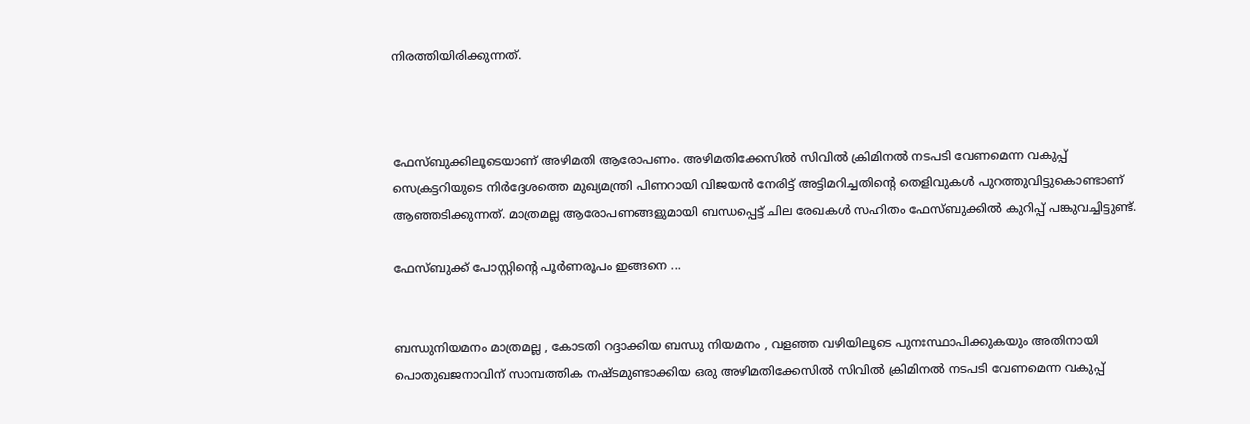നിരത്തിയിരിക്കുന്നത്.



ഫേസ്ബുക്കിലൂടെയാണ് അഴിമതി ആരോപണം. അഴിമതിക്കേസില്‍ സിവില്‍ ക്രിമിനല്‍ നടപടി വേണമെന്ന വകുപ്പ് സെക്രട്ടറിയുടെ നിര്‍ദ്ദേശത്തെ മുഖ്യമന്ത്രി പിണറായി വിജയന്‍ നേരിട്ട് അട്ടിമറിച്ചതിന്റെ തെളിവുകള്‍ പുറത്തുവിട്ടുകൊണ്ടാണ് ആഞ്ഞടിക്കുന്നത്. മാത്രമല്ല ആരോപണങ്ങളുമായി ബന്ധപ്പെട്ട് ചില രേഖകള്‍ സഹിതം ഫേസ്ബുക്കില്‍ കുറിപ്പ് പങ്കുവച്ചിട്ടുണ്ട്.

ഫേസ്ബുക്ക് പോസ്റ്റിന്റെ പൂര്‍ണരൂപം ഇങ്ങനെ ...


ബന്ധുനിയമനം മാത്രമല്ല , കോടതി റദ്ദാക്കിയ ബന്ധു നിയമനം , വളഞ്ഞ വഴിയിലൂടെ പുനഃസ്ഥാപിക്കുകയും അതിനായി പൊതുഖജനാവിന് സാമ്പത്തിക നഷ്ടമുണ്ടാക്കിയ ഒരു അഴിമതിക്കേസിൽ സിവിൽ ക്രിമിനൽ നടപടി വേണമെന്ന വകുപ്പ്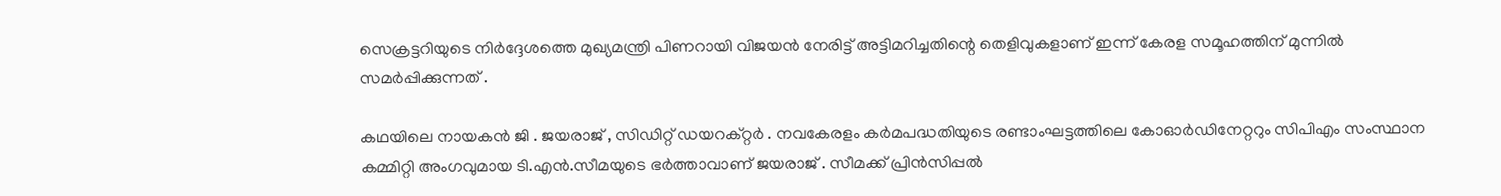സെക്രട്ടറിയുടെ നിർദ്ദേശത്തെ മുഖ്യമന്ത്രി പിണറായി വിജയൻ നേരിട്ട് അട്ടിമറിച്ചതിന്റെ തെളിവുകളാണ് ഇന്ന് കേരള സമൂഹത്തിന് മുന്നിൽ സമർപ്പിക്കുന്നത് .

കഥയിലെ നായകൻ ജി . ജയരാജ് , സിഡിറ്റ് ഡയറക്റ്റർ . നവകേരളം കർമപദ്ധതിയുടെ രണ്ടാംഘട്ടത്തിലെ കോഓർഡിനേറ്ററും സിപിഎം സംസ്ഥാന കമ്മിറ്റി അംഗവുമായ ടി.എൻ.സീമയുടെ ഭർത്താവാണ് ജയരാജ് . സീമക്ക് പ്രിൻസിപ്പൽ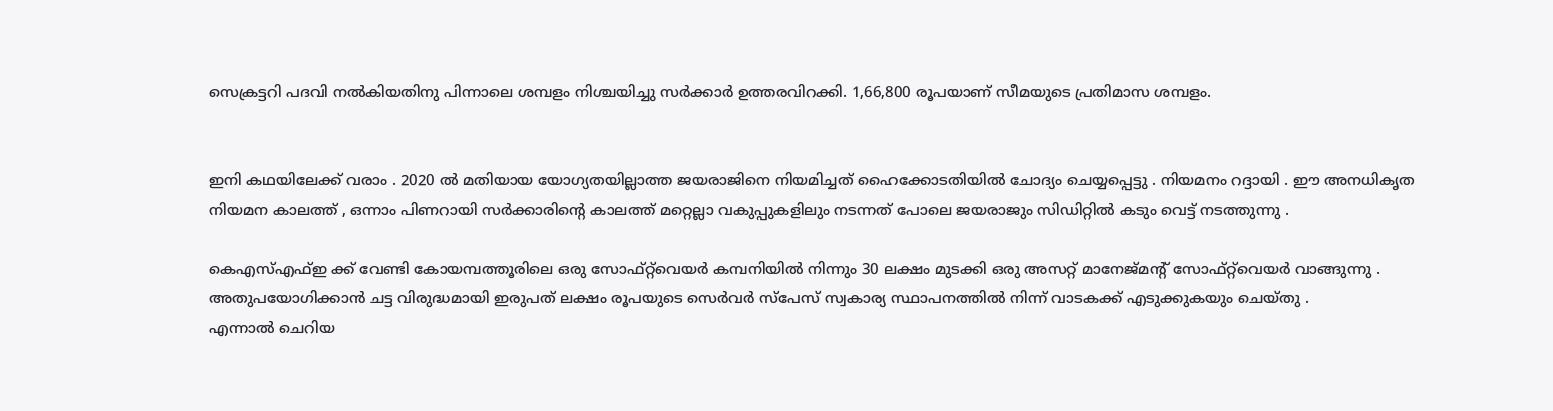സെക്രട്ടറി പദവി നൽകിയതിനു പിന്നാലെ ശമ്പളം നിശ്ചയിച്ചു സർക്കാർ ഉത്തരവിറക്കി. 1,66,800 രൂപയാണ് സീമയുടെ പ്രതിമാസ ശമ്പളം.


ഇനി കഥയിലേക്ക് വരാം . 2020 ൽ മതിയായ യോഗ്യതയില്ലാത്ത ജയരാജിനെ നിയമിച്ചത് ഹൈക്കോടതിയിൽ ചോദ്യം ചെയ്യപ്പെട്ടു . നിയമനം റദ്ദായി . ഈ അനധികൃത നിയമന കാലത്ത് , ഒന്നാം പിണറായി സർക്കാരിന്റെ കാലത്ത് മറ്റെല്ലാ വകുപ്പുകളിലും നടന്നത് പോലെ ജയരാജും സിഡിറ്റിൽ കടും വെട്ട് നടത്തുന്നു .

കെഎസ്എഫ്ഇ ക്ക് വേണ്ടി കോയമ്പത്തൂരിലെ ഒരു സോഫ്റ്റ്‌വെയർ കമ്പനിയിൽ നിന്നും 30 ലക്ഷം മുടക്കി ഒരു അസറ്റ് മാനേജ്‌മന്റ് സോഫ്റ്റ്‌വെയർ വാങ്ങുന്നു . അതുപയോഗിക്കാൻ ചട്ട വിരുദ്ധമായി ഇരുപത് ലക്ഷം രൂപയുടെ സെർവർ സ്പേസ് സ്വകാര്യ സ്ഥാപനത്തിൽ നിന്ന് വാടകക്ക് എടുക്കുകയും ചെയ്തു .
എന്നാൽ ചെറിയ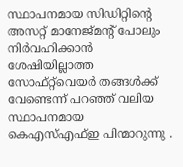സ്ഥാപനമായ സിഡിറ്റിന്റെ അസറ്റ് മാനേജ്‌മന്റ് പോലും നിർവഹിക്കാൻ ശേഷിയില്ലാത്ത സോഫ്റ്റ്‌വെയർ തങ്ങൾക്ക് വേണ്ടെന്ന് പറഞ്ഞ് വലിയ സ്ഥാപനമായ കെഎസ്എഫ്ഇ പിന്മാറുന്നു .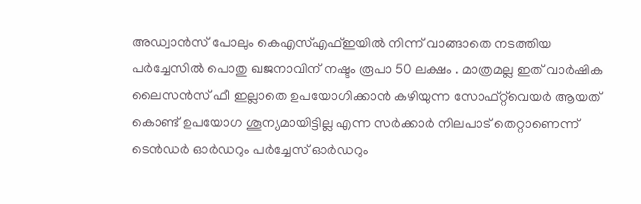അഡ്വാൻസ് പോലും കെഎസ്‌എഫ്ഇയിൽ നിന്ന് വാങ്ങാതെ നടത്തിയ പർച്ചേസിൽ പൊതു ഖജനാവിന് നഷ്ടം രൂപാ 50 ലക്ഷം . മാത്രമല്ല ഇത് വാർഷിക ലൈസൻസ് ഫീ ഇല്ലാതെ ഉപയോഗിക്കാൻ കഴിയുന്ന സോഫ്റ്റ്‌വെയർ ആയത് കൊണ്ട് ഉപയോഗ ശൂന്യമായിട്ടില്ല എന്ന സർക്കാർ നിലപാട് തെറ്റാണെന്ന് ടെൻഡർ ഓർഡറും പർച്ചേസ് ഓർഡറും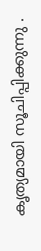കൃത്യമായി സൂചിപ്പിക്കുന്നു .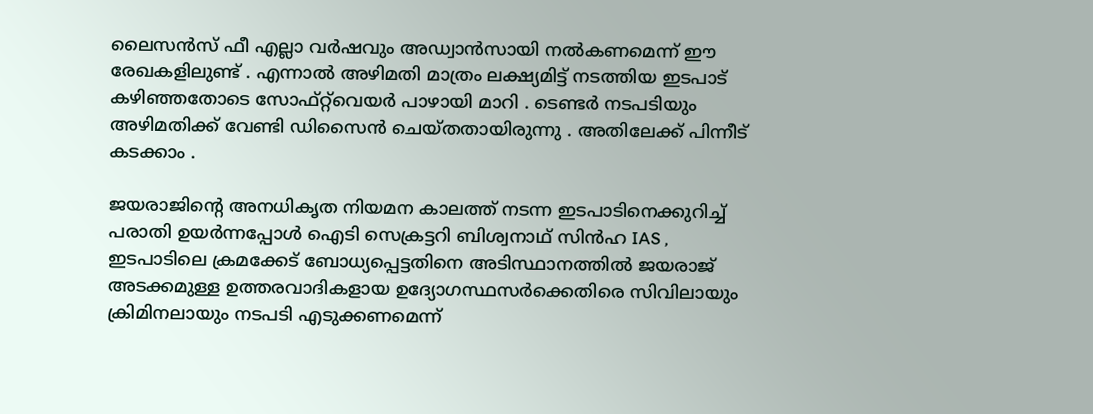ലൈസൻസ് ഫീ എല്ലാ വർഷവും അഡ്വാൻസായി നൽകണമെന്ന് ഈ രേഖകളിലുണ്ട് . എന്നാൽ അഴിമതി മാത്രം ലക്ഷ്യമിട്ട് നടത്തിയ ഇടപാട് കഴിഞ്ഞതോടെ സോഫ്റ്റ്‌വെയർ പാഴായി മാറി . ടെണ്ടർ നടപടിയും അഴിമതിക്ക് വേണ്ടി ഡിസൈൻ ചെയ്തതായിരുന്നു . അതിലേക്ക് പിന്നീട് കടക്കാം .

ജയരാജിന്റെ അനധികൃത നിയമന കാലത്ത് നടന്ന ഇടപാടിനെക്കുറിച്ച് പരാതി ഉയർന്നപ്പോൾ ഐടി സെക്രട്ടറി ബിശ്വനാഥ് സിൻഹ IAS , ഇടപാടിലെ ക്രമക്കേട് ബോധ്യപ്പെട്ടതിനെ അടിസ്ഥാനത്തിൽ ജയരാജ്‌ അടക്കമുള്ള ഉത്തരവാദികളായ ഉദ്യോഗസ്ഥസർക്കെതിരെ സിവിലായും ക്രിമിനലായും നടപടി എടുക്കണമെന്ന്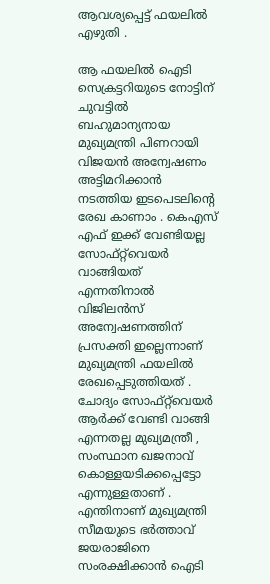ആവശ്യപ്പെട്ട് ഫയലിൽ എഴുതി .

ആ ഫയലിൽ ഐടി സെക്രട്ടറിയുടെ നോട്ടിന് ചുവട്ടിൽ ബഹുമാന്യനായ മുഖ്യമന്ത്രി പിണറായി വിജയൻ അന്വേഷണം അട്ടിമറിക്കാൻ നടത്തിയ ഇടപെടലിന്റെ രേഖ കാണാം . കെഎസ്‌ എഫ് ഇക്ക് വേണ്ടിയല്ല സോഫ്റ്റ്‌വെയർ വാങ്ങിയത് എന്നതിനാൽ വിജിലൻസ് അന്വേഷണത്തിന് പ്രസക്തി ഇല്ലെന്നാണ് മുഖ്യമന്ത്രി ഫയലിൽ രേഖപ്പെടുത്തിയത് . ചോദ്യം സോഫ്റ്റ്‌വെയർ ആർക്ക് വേണ്ടി വാങ്ങി എന്നതല്ല മുഖ്യമന്ത്രീ , സംസ്ഥാന ഖജനാവ് കൊള്ളയടിക്കപ്പെട്ടോ എന്നുള്ളതാണ് .
എന്തിനാണ് മുഖ്യമന്ത്രി സീമയുടെ ഭർത്താവ് ജയരാജിനെ സംരക്ഷിക്കാൻ ഐടി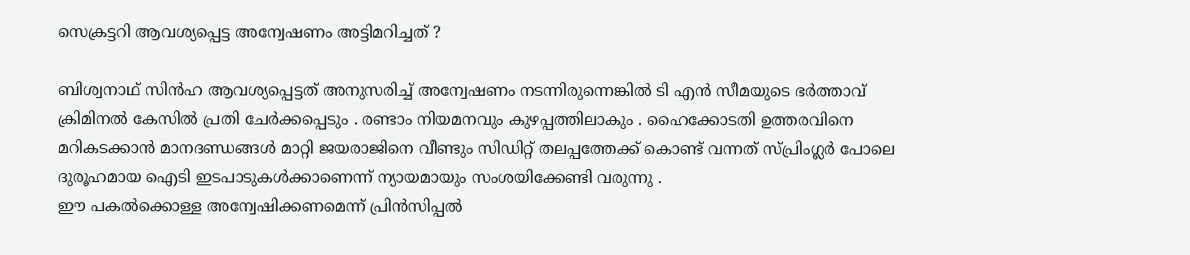സെക്രട്ടറി ആവശ്യപ്പെട്ട അന്വേഷണം അട്ടിമറിച്ചത് ?

ബിശ്വനാഥ് സിൻഹ ആവശ്യപ്പെട്ടത് അനുസരിച്ച് അന്വേഷണം നടന്നിരുന്നെങ്കിൽ ടി എൻ സീമയുടെ ഭർത്താവ് ക്രിമിനൽ കേസിൽ പ്രതി ചേർക്കപ്പെടും . രണ്ടാം നിയമനവും കുഴപ്പത്തിലാകും . ഹൈക്കോടതി ഉത്തരവിനെ മറികടക്കാൻ മാനദണ്ഡങ്ങൾ മാറ്റി ജയരാജിനെ വീണ്ടും സിഡിറ്റ് തലപ്പത്തേക്ക് കൊണ്ട് വന്നത് സ്പ്രിംഗ്ലർ പോലെ ദുരൂഹമായ ഐടി ഇടപാടുകൾക്കാണെന്ന് ന്യായമായും സംശയിക്കേണ്ടി വരുന്നു .
ഈ പകൽക്കൊള്ള അന്വേഷിക്കണമെന്ന് പ്രിൻസിപ്പൽ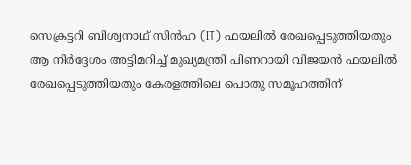സെക്രട്ടറി ബിശ്വനാഥ് സിൻഹ (IT) ഫയലിൽ രേഖപ്പെടുത്തിയതും ആ നിർദ്ദേശം അട്ടിമറിച്ച് മുഖ്യമന്ത്രി പിണറായി വിജയൻ ഫയലിൽ രേഖപ്പെടുത്തിയതും കേരളത്തിലെ പൊതു സമൂഹത്തിന്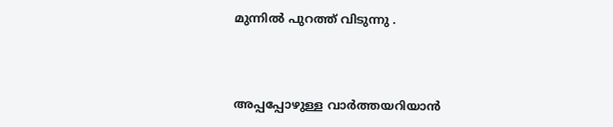മുന്നിൽ പുറത്ത് വിടുന്നു .



അപ്പപ്പോഴുള്ള വാര്‍ത്തയറിയാന്‍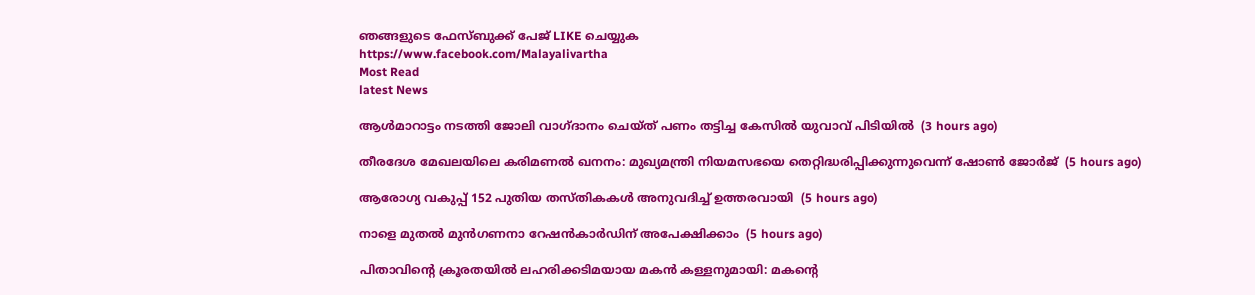ഞങ്ങളുടെ ഫേസ്‌ബുക്ക്‌ പേജ് LIKE ചെയ്യുക
https://www.facebook.com/Malayalivartha
Most Read
latest News

ആള്‍മാറാട്ടം നടത്തി ജോലി വാഗ്ദാനം ചെയ്ത് പണം തട്ടിച്ച കേസില്‍ യുവാവ് പിടിയില്‍  (3 hours ago)

തീരദേശ മേഖലയിലെ കരിമണല്‍ ഖനനം: മുഖ്യമന്ത്രി നിയമസഭയെ തെറ്റിദ്ധരിപ്പിക്കുന്നുവെന്ന് ഷോണ്‍ ജോര്‍ജ്  (5 hours ago)

ആരോഗ്യ വകുപ്പ് 152 പുതിയ തസ്തികകള്‍ അനുവദിച്ച് ഉത്തരവായി  (5 hours ago)

നാളെ മുതല്‍ മുന്‍ഗണനാ റേഷന്‍കാര്‍ഡിന് അപേക്ഷിക്കാം  (5 hours ago)

പിതാവിന്റെ ക്രൂരതയില്‍ ലഹരിക്കടിമയായ മകന്‍ കള്ളനുമായി: മകന്റെ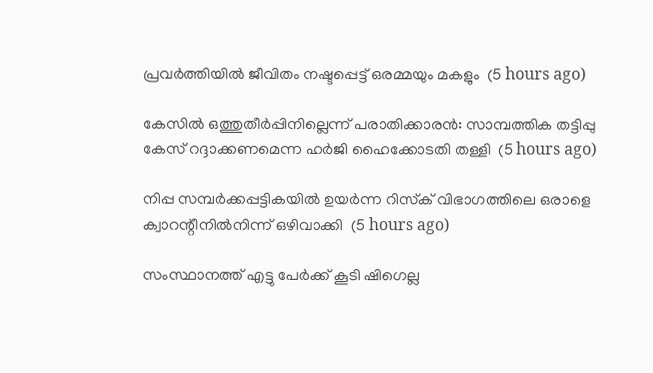പ്രവര്‍ത്തിയില്‍ ജീവിതം നഷ്ടപ്പെട്ട് ഒരമ്മയും മകളും  (5 hours ago)

കേസില്‍ ഒത്തുതീര്‍പ്പിനില്ലെന്ന് പരാതിക്കാരന്‍: സാമ്പത്തിക തട്ടിപ്പു കേസ് റദ്ദാക്കണമെന്ന ഹര്‍ജി ഹൈക്കോടതി തള്ളി  (5 hours ago)

നിപ്പ സമ്പര്‍ക്കപ്പട്ടികയില്‍ ഉയര്‍ന്ന റിസ്‌ക് വിഭാഗത്തിലെ ഒരാളെ ക്വാറന്റീനില്‍നിന്ന് ഒഴിവാക്കി  (5 hours ago)

സംസ്ഥാനത്ത് എട്ടു പേര്‍ക്ക് കൂടി ഷിഗെല്ല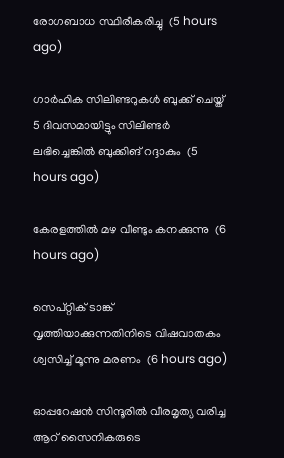രോഗബാധ സ്ഥിരീകരിച്ചു  (5 hours ago)

ഗാര്‍ഹിക സിലിണ്ടറുകള്‍ ബുക്ക് ചെയ്ത് 5 ദിവസമായിട്ടും സിലിണ്ടര്‍ ലഭിച്ചെങ്കില്‍ ബുക്കിങ് റദ്ദാകും  (5 hours ago)

കേരളത്തില്‍ മഴ വീണ്ടും കനക്കുന്നു  (6 hours ago)

സെപ്റ്റിക് ടാങ്ക് വൃത്തിയാക്കുന്നതിനിടെ വിഷവാതകം ശ്വസിച്ച് മൂന്നു മരണം  (6 hours ago)

ഓപ്പറേഷന്‍ സിന്ദൂരില്‍ വീരമൃത്യ വരിച്ച ആറ് സൈനികരുടെ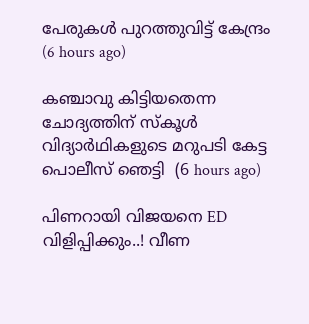പേരുകള്‍ പുറത്തുവിട്ട് കേന്ദ്രം  (6 hours ago)

കഞ്ചാവു കിട്ടിയതെന്ന ചോദ്യത്തിന് സ്‌കൂള്‍ വിദ്യാര്‍ഥികളുടെ മറുപടി കേട്ട പൊലീസ് ഞെട്ടി  (6 hours ago)

പിണറായി വിജയനെ ED വിളിപ്പിക്കും..! വീണ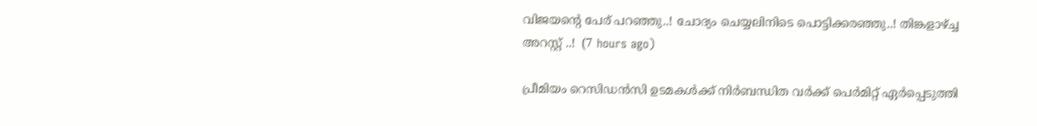വിജയന്റെ പേര് പറഞ്ഞു..! ചോദ്യം ചെയ്യലിനിടെ പൊട്ടിക്കരഞ്ഞു..! തിങ്കളാഴ്ച്ച അറസ്റ്റ് ..!  (7 hours ago)

പ്രീമിയം റെസിഡൻസി ഉടമകൾക്ക് നിർബന്ധിത വർക്ക് പെർമിറ്റ് ഏർപ്പെടുത്തി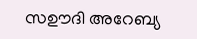സഊദി അറേബ്യ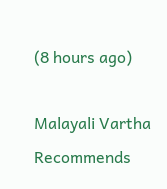(8 hours ago)

Malayali Vartha Recommends